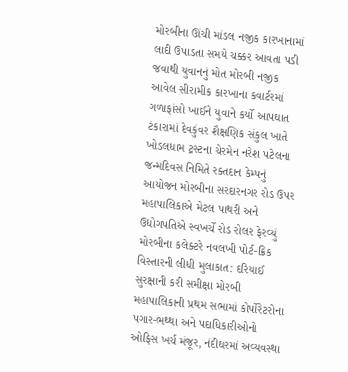મોરબીના ઊંચી માંડલ નજીક કારખાનામાં લાદી ઉપાડતા સમયે ચક્કર આવતા પડી જવાથી યુવાનનું મોત મોરબી નજીક આવેલ સીરામીક કારખાના કવાર્ટરમાં ગળાફાંસો ખાઈને યુવાને કર્યો આપઘાત ટંકારામાં દેવકુંવર શૈક્ષણિક સંકુલ ખાતે ખોડલધામ ટ્રસ્ટના ચેરમેન નરેશ પટેલના જન્મદિવસ નિમિતે રક્તદાન કેમ્પનું આયોજન મોરબીના સરદારનગર રોડ ઉપર મહાપાલિકાએ મેટલ પાથરી અને ઉદ્યોગપતિએ સ્વખર્ચે રોડ રોલર ફેરવ્યું મોરબીના કલેક્ટરે નવલખી પોર્ટ-ક્રિક વિસ્તારની લીધી મુલાકાત: દરિયાઈ સુરક્ષાની કરી સમીક્ષા મોરબી મહાપાલિકાની પ્રથમ સભામાં કોર્પોરેટરોના પગાર-ભથ્થા અને પદાધિકારીઓનો ઓફિસ ખર્ચ મંજૂર, નંદીઘરમાં અવ્યવસ્થા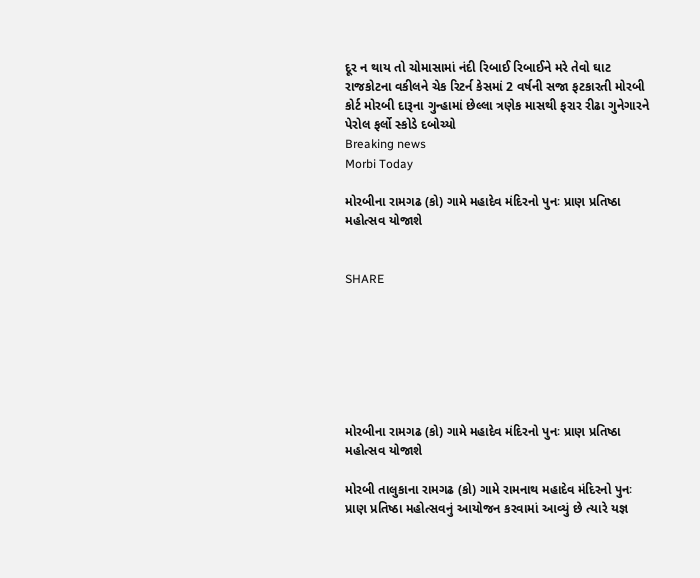દૂર ન થાય તો ચોમાસામાં નંદી રિબાઈ રિબાઈને મરે તેવો ઘાટ રાજકોટના વકીલને ચેક રિટર્ન કેસમાં 2 વર્ષની સજા ફટકારતી મોરબી કોર્ટ મોરબી દારૂના ગુન્હામાં છેલ્લા ત્રણેક માસથી ફરાર રીઢા ગુનેગારને પેરોલ ફર્લો સ્કોડે દબોચ્યો
Breaking news
Morbi Today

મોરબીના રામગઢ (કો) ગામે મહાદેવ મંદિરનો પુનઃ પ્રાણ પ્રતિષ્ઠા મહોત્સવ યોજાશે


SHARE







મોરબીના રામગઢ (કો) ગામે મહાદેવ મંદિરનો પુનઃ પ્રાણ પ્રતિષ્ઠા મહોત્સવ યોજાશે

મોરબી તાલુકાના રામગઢ (કો) ગામે રામનાથ મહાદેવ મંદિરનો પુનઃ પ્રાણ પ્રતિષ્ઠા મહોત્સવનું આયોજન કરવામાં આવ્યું છે ત્યારે યજ્ઞ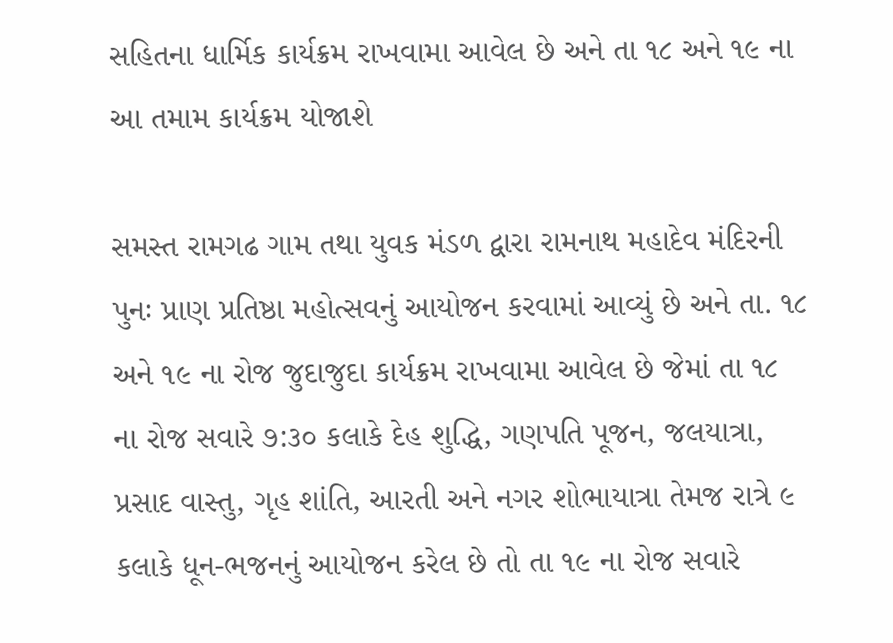સહિતના ધાર્મિક કાર્યક્રમ રાખવામા આવેલ છે અને તા ૧૮ અને ૧૯ ના આ તમામ કાર્યક્રમ યોજાશે

સમસ્ત રામગઢ ગામ તથા યુવક મંડળ દ્વારા રામનાથ મહાદેવ મંદિરની પુનઃ પ્રાણ પ્રતિષ્ઠા મહોત્સવનું આયોજન કરવામાં આવ્યું છે અને તા. ૧૮ અને ૧૯ ના રોજ જુદાજુદા કાર્યક્રમ રાખવામા આવેલ છે જેમાં તા ૧૮ ના રોજ સવારે ૭:૩૦ કલાકે દેહ શુદ્ધિ, ગણપતિ પૂજન, જલયાત્રા, પ્રસાદ વાસ્તુ, ગૃહ શાંતિ, આરતી અને નગર શોભાયાત્રા તેમજ રાત્રે ૯ કલાકે ધૂન-ભજનનું આયોજન કરેલ છે તો તા ૧૯ ના રોજ સવારે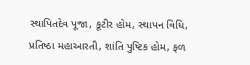સ્થાપિતદેવ પૂજા, કૂટીર હોમ, સ્થાપન વિધિ, પ્રતિષ્ઠા મહાઆરતી, શાંતિ પુષ્ટિક હોમ, ફળ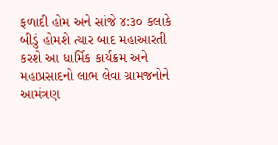ફળાદી હોમ અને સાંજે ૪:૩૦ કલાકે બીડું હોમશે ત્યાર બાદ મહાઆરતી કરશે આ ધાર્મિક કાર્યક્રમ અને મહાપ્રસાદનો લાભ લેવા ગ્રામજનોને આમંત્રણ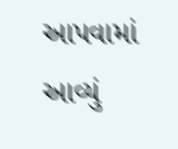આપવામાં આવ્યું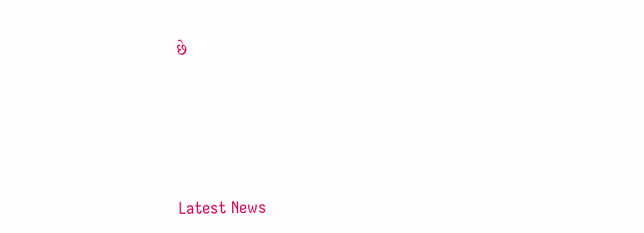છે






Latest News